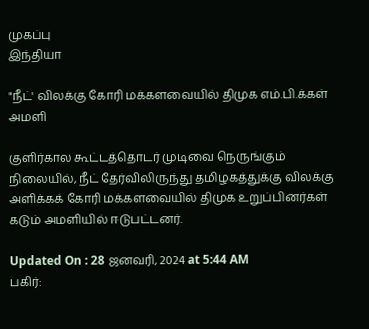முகப்பு
இந்தியா

"நீட்' விலக்கு கோரி மக்களவையில் திமுக எம்.பி.க்கள் அமளி

குளிர்கால கூட்டத்தொடர் முடிவை நெருங்கும் நிலையில், நீட் தேர்விலிருந்து தமிழகத்துக்கு விலக்கு அளிக்கக் கோரி மக்களவையில் திமுக உறுப்பினர்கள் கடும் அமளியில் ஈடுபட்டனர்.

Updated On : 28 ஜனவரி, 2024 at 5:44 AM
பகிர்: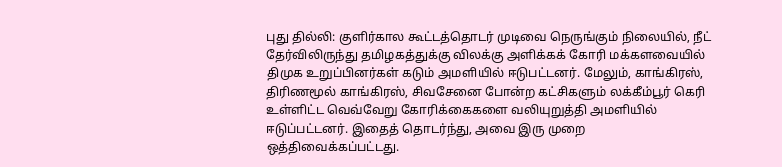புது தில்லி: குளிர்கால கூட்டத்தொடர் முடிவை நெருங்கும் நிலையில், நீட் தேர்விலிருந்து தமிழகத்துக்கு விலக்கு அளிக்கக் கோரி மக்களவையில் திமுக உறுப்பினர்கள் கடும் அமளியில் ஈடுபட்டனர். மேலும், காங்கிரஸ், திரிணமூல் காங்கிரஸ், சிவசேனை போன்ற கட்சிகளும் லக்கீம்பூர் கெரி உள்ளிட்ட வெவ்வேறு கோரிக்கைகளை வலியுறுத்தி அமளியில்  ஈடுப்பட்டனர். இதைத் தொடர்ந்து, அவை இரு முறை ஒத்திவைக்கப்பட்டது.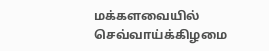மக்களவையில் செவ்வாய்க்கிழமை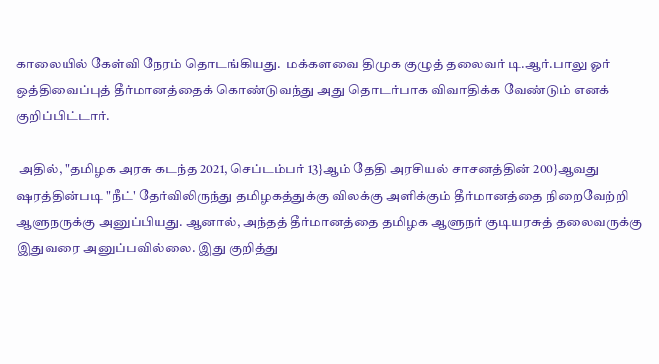காலையில் கேள்வி நேரம் தொடங்கியது.  மக்களவை திமுக குழுத் தலைவர் டி.ஆர்.பாலு ஓர் ஒத்திவைப்புத் தீர்மானத்தைக் கொண்டுவந்து அது தொடர்பாக விவாதிக்க வேண்டும் எனக் குறிப்பிட்டார்.

 அதில், "தமிழக அரசு கடந்த 2021, செப்டம்பர் 13}ஆம் தேதி அரசியல் சாசனத்தின் 200}ஆவது ஷரத்தின்படி "நீட்' தேர்விலிருந்து தமிழகத்துக்கு விலக்கு அளிக்கும் தீர்மானத்தை நிறைவேற்றி ஆளுநருக்கு அனுப்பியது. ஆனால், அந்தத் தீர்மானத்தை தமிழக ஆளுநர் குடியரசுத் தலைவருக்கு இதுவரை அனுப்பவில்லை. இது குறித்து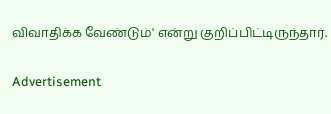விவாதிக்க வேண்டும்' என்று குறிப்பிட்டிருந்தார்.

Advertisement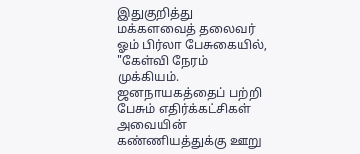இதுகுறித்து மக்களவைத் தலைவர் ஓம் பிர்லா பேசுகையில், "கேள்வி நேரம் முக்கியம். ஜனநாயகத்தைப் பற்றி பேசும் எதிர்க்கட்சிகள் அவையின் கண்ணியத்துக்கு ஊறு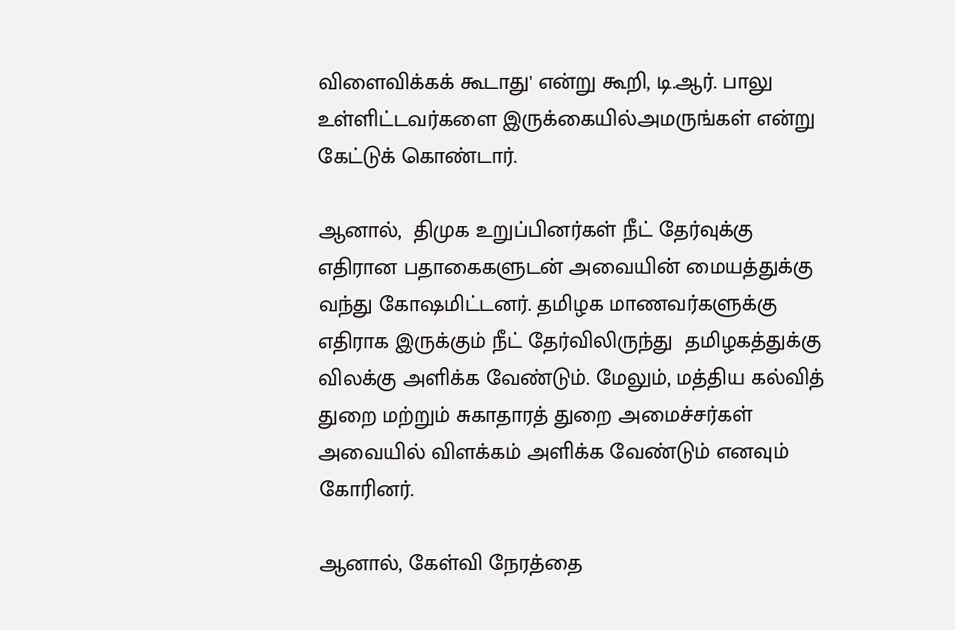விளைவிக்கக் கூடாது' என்று கூறி, டி.ஆர். பாலு உள்ளிட்டவர்களை இருக்கையில்அமருங்கள் என்று கேட்டுக் கொண்டார்.

ஆனால்,  திமுக உறுப்பினர்கள் நீட் தேர்வுக்கு எதிரான பதாகைகளுடன் அவையின் மையத்துக்கு வந்து கோஷமிட்டனர். தமிழக மாணவர்களுக்கு எதிராக இருக்கும் நீட் தேர்விலிருந்து  தமிழகத்துக்கு விலக்கு அளிக்க வேண்டும். மேலும், மத்திய கல்வித் துறை மற்றும் சுகாதாரத் துறை அமைச்சர்கள் அவையில் விளக்கம் அளிக்க வேண்டும் எனவும் கோரினர்.

ஆனால், கேள்வி நேரத்தை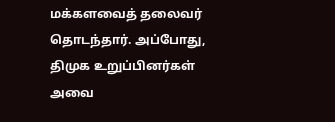மக்களவைத் தலைவர் தொடந்தார். அப்போது,  திமுக உறுப்பினர்கள் அவை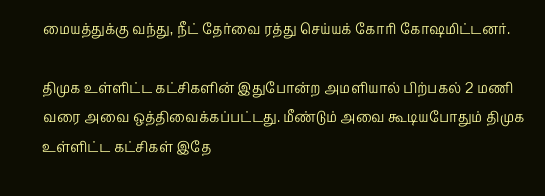மையத்துக்கு வந்து, நீட் தேர்வை ரத்து செய்யக் கோரி கோஷமிட்டனர்.

திமுக உள்ளிட்ட கட்சிகளின் இதுபோன்ற அமளியால் பிற்பகல் 2 மணி வரை அவை ஒத்திவைக்கப்பட்டது. மீண்டும் அவை கூடியபோதும் திமுக உள்ளிட்ட கட்சிகள் இதே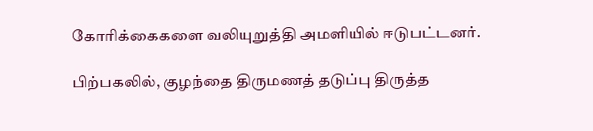கோரிக்கைகளை வலியுறுத்தி அமளியில் ஈடுபட்டனர்.

பிற்பகலில், குழந்தை திருமணத் தடுப்பு திருத்த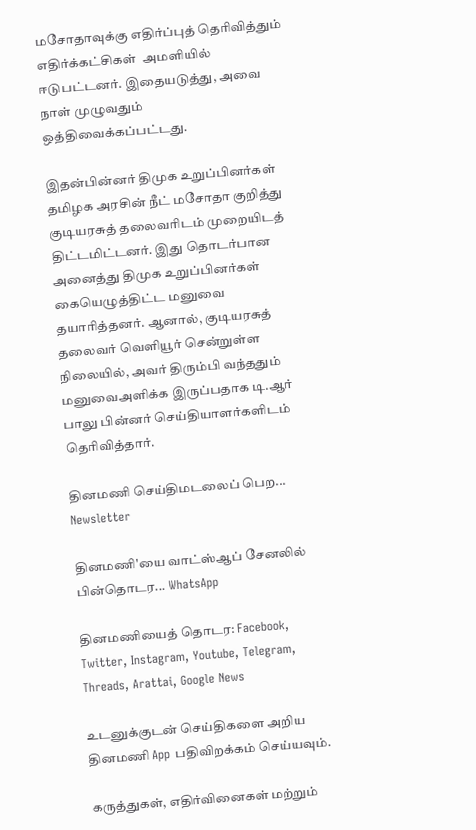மசோதாவுக்கு எதிர்ப்புத் தெரிவித்தும் எதிர்க்கட்சிகள்  அமளியில் ஈடுபட்டனர். இதையடுத்து, அவை நாள் முழுவதும் ஒத்திவைக்கப்பட்டது.

இதன்பின்னர் திமுக உறுப்பினர்கள் தமிழக அரசின் நீட் மசோதா குறித்து குடியரசுத் தலைவரிடம் முறையிடத் திட்டமிட்டனர். இது தொடர்பான அனைத்து திமுக உறுப்பினர்கள் கையெழுத்திட்ட மனுவை தயாரித்தனர். ஆனால், குடியரசுத் தலைவர் வெளியூர் சென்றுள்ள நிலையில், அவர் திரும்பி வந்ததும் மனுவைஅளிக்க இருப்பதாக டி.ஆர் பாலு பின்னர் செய்தியாளர்களிடம் தெரிவித்தார்.

தினமணி செய்திமடலைப் பெற... Newsletter

தினமணி'யை வாட்ஸ்ஆப் சேனலில் பின்தொடர... WhatsApp

தினமணியைத் தொடர: Facebook, Twitter, Instagram, Youtube, Telegram, Threads, Arattai, Google News

உடனுக்குடன் செய்திகளை அறிய தினமணி App பதிவிறக்கம் செய்யவும்.

கருத்துகள், எதிர்வினைகள் மற்றும்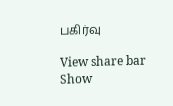பகிர்வு

View share bar
Show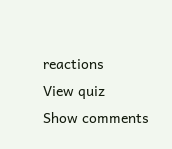reactions
View quiz
Show comments